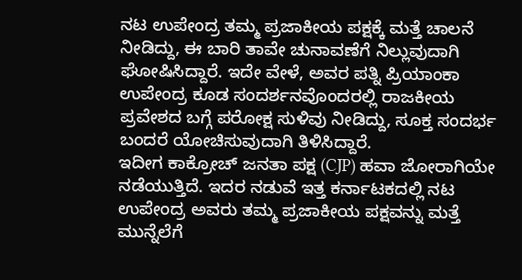ನಟ ಉಪೇಂದ್ರ ತಮ್ಮ ಪ್ರಜಾಕೀಯ ಪಕ್ಷಕ್ಕೆ ಮತ್ತೆ ಚಾಲನೆ ನೀಡಿದ್ದು, ಈ ಬಾರಿ ತಾವೇ ಚುನಾವಣೆಗೆ ನಿಲ್ಲುವುದಾಗಿ ಘೋಷಿಸಿದ್ದಾರೆ. ಇದೇ ವೇಳೆ, ಅವರ ಪತ್ನಿ ಪ್ರಿಯಾಂಕಾ ಉಪೇಂದ್ರ ಕೂಡ ಸಂದರ್ಶನವೊಂದರಲ್ಲಿ ರಾಜಕೀಯ ಪ್ರವೇಶದ ಬಗ್ಗೆ ಪರೋಕ್ಷ ಸುಳಿವು ನೀಡಿದ್ದು, ಸೂಕ್ತ ಸಂದರ್ಭ ಬಂದರೆ ಯೋಚಿಸುವುದಾಗಿ ತಿಳಿಸಿದ್ದಾರೆ.
ಇದೀಗ ಕಾಕ್ರೋಚ್ ಜನತಾ ಪಕ್ಷ (CJP) ಹವಾ ಜೋರಾಗಿಯೇ ನಡೆಯುತ್ತಿದೆ. ಇದರ ನಡುವೆ ಇತ್ತ ಕರ್ನಾಟಕದಲ್ಲಿ ನಟ ಉಪೇಂದ್ರ ಅವರು ತಮ್ಮ ಪ್ರಜಾಕೀಯ ಪಕ್ಷವನ್ನು ಮತ್ತೆ ಮುನ್ನೆಲೆಗೆ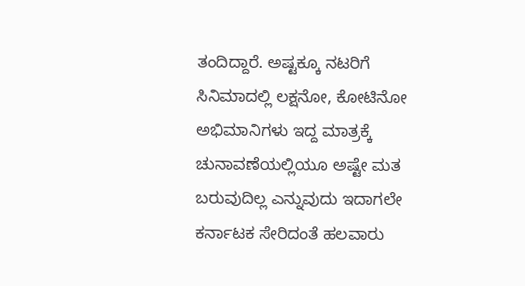ತಂದಿದ್ದಾರೆ. ಅಷ್ಟಕ್ಕೂ ನಟರಿಗೆ ಸಿನಿಮಾದಲ್ಲಿ ಲಕ್ಷನೋ, ಕೋಟಿನೋ ಅಭಿಮಾನಿಗಳು ಇದ್ದ ಮಾತ್ರಕ್ಕೆ ಚುನಾವಣೆಯಲ್ಲಿಯೂ ಅಷ್ಟೇ ಮತ ಬರುವುದಿಲ್ಲ ಎನ್ನುವುದು ಇದಾಗಲೇ ಕರ್ನಾಟಕ ಸೇರಿದಂತೆ ಹಲವಾರು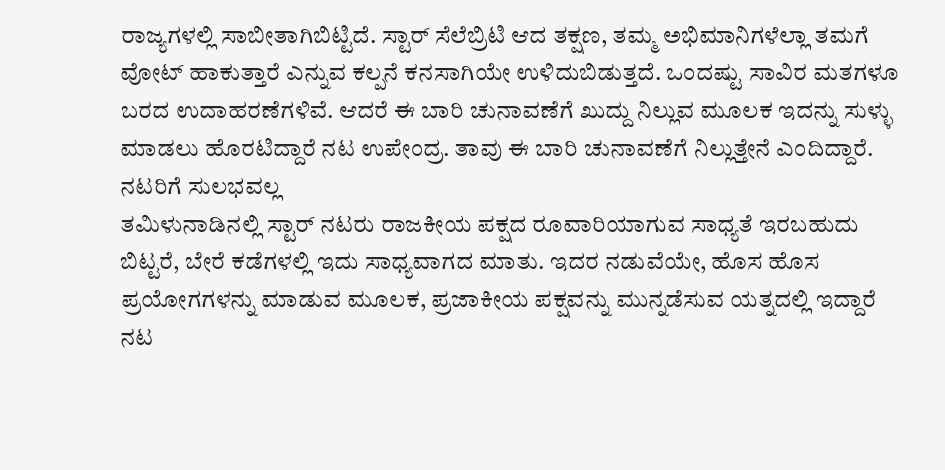ರಾಜ್ಯಗಳಲ್ಲಿ ಸಾಬೀತಾಗಿಬಿಟ್ಟಿದೆ. ಸ್ಟಾರ್ ಸೆಲೆಬ್ರಿಟಿ ಆದ ತಕ್ಷಣ, ತಮ್ಮ ಅಭಿಮಾನಿಗಳೆಲ್ಲಾ ತಮಗೆ ವೋಟ್ ಹಾಕುತ್ತಾರೆ ಎನ್ನುವ ಕಲ್ಪನೆ ಕನಸಾಗಿಯೇ ಉಳಿದುಬಿಡುತ್ತದೆ. ಒಂದಷ್ಟು ಸಾವಿರ ಮತಗಳೂ ಬರದ ಉದಾಹರಣೆಗಳಿವೆ. ಆದರೆ ಈ ಬಾರಿ ಚುನಾವಣೆಗೆ ಖುದ್ದು ನಿಲ್ಲುವ ಮೂಲಕ ಇದನ್ನು ಸುಳ್ಳು ಮಾಡಲು ಹೊರಟಿದ್ದಾರೆ ನಟ ಉಪೇಂದ್ರ. ತಾವು ಈ ಬಾರಿ ಚುನಾವಣೆಗೆ ನಿಲ್ಲುತ್ತೇನೆ ಎಂದಿದ್ದಾರೆ.
ನಟರಿಗೆ ಸುಲಭವಲ್ಲ
ತಮಿಳುನಾಡಿನಲ್ಲಿ ಸ್ಟಾರ್ ನಟರು ರಾಜಕೀಯ ಪಕ್ಷದ ರೂವಾರಿಯಾಗುವ ಸಾಧ್ಯತೆ ಇರಬಹುದು ಬಿಟ್ಟರೆ, ಬೇರೆ ಕಡೆಗಳಲ್ಲಿ ಇದು ಸಾಧ್ಯವಾಗದ ಮಾತು. ಇದರ ನಡುವೆಯೇ, ಹೊಸ ಹೊಸ ಪ್ರಯೋಗಗಳನ್ನು ಮಾಡುವ ಮೂಲಕ, ಪ್ರಜಾಕೀಯ ಪಕ್ಷವನ್ನು ಮುನ್ನಡೆಸುವ ಯತ್ನದಲ್ಲಿ ಇದ್ದಾರೆ ನಟ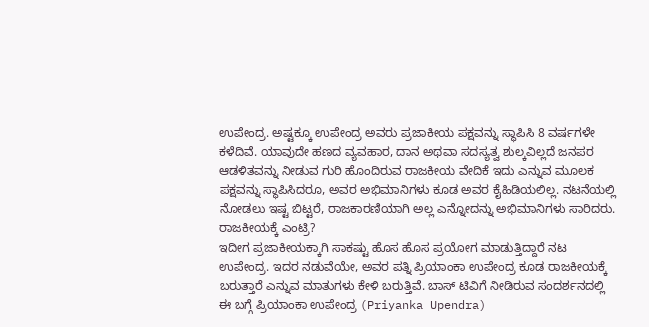ಉಪೇಂದ್ರ. ಅಷ್ಟಕ್ಕೂ ಉಪೇಂದ್ರ ಅವರು ಪ್ರಜಾಕೀಯ ಪಕ್ಷವನ್ನು ಸ್ಥಾಪಿಸಿ 8 ವರ್ಷಗಳೇ ಕಳೆದಿವೆ. ಯಾವುದೇ ಹಣದ ವ್ಯವಹಾರ, ದಾನ ಅಥವಾ ಸದಸ್ಯತ್ವ ಶುಲ್ಕವಿಲ್ಲದೆ ಜನಪರ ಆಡಳಿತವನ್ನು ನೀಡುವ ಗುರಿ ಹೊಂದಿರುವ ರಾಜಕೀಯ ವೇದಿಕೆ ಇದು ಎನ್ನುವ ಮೂಲಕ ಪಕ್ಷವನ್ನು ಸ್ಥಾಪಿಸಿದರೂ, ಅವರ ಅಭಿಮಾನಿಗಳು ಕೂಡ ಅವರ ಕೈಹಿಡಿಯಲಿಲ್ಲ. ನಟನೆಯಲ್ಲಿ ನೋಡಲು ಇಷ್ಟ ಬಿಟ್ಟರೆ, ರಾಜಕಾರಣಿಯಾಗಿ ಅಲ್ಲ ಎನ್ನೋದನ್ನು ಅಭಿಮಾನಿಗಳು ಸಾರಿದರು.
ರಾಜಕೀಯಕ್ಕೆ ಎಂಟ್ರಿ?
ಇದೀಗ ಪ್ರಜಾಕೀಯಕ್ಕಾಗಿ ಸಾಕಷ್ಟು ಹೊಸ ಹೊಸ ಪ್ರಯೋಗ ಮಾಡುತ್ತಿದ್ದಾರೆ ನಟ ಉಪೇಂದ್ರ. ಇದರ ನಡುವೆಯೇ, ಅವರ ಪತ್ನಿ ಪ್ರಿಯಾಂಕಾ ಉಪೇಂದ್ರ ಕೂಡ ರಾಜಕೀಯಕ್ಕೆ ಬರುತ್ತಾರೆ ಎನ್ನುವ ಮಾತುಗಳು ಕೇಳಿ ಬರುತ್ತಿವೆ. ಬಾಸ್ ಟಿವಿಗೆ ನೀಡಿರುವ ಸಂದರ್ಶನದಲ್ಲಿ ಈ ಬಗ್ಗೆ ಪ್ರಿಯಾಂಕಾ ಉಪೇಂದ್ರ (Priyanka Upendra)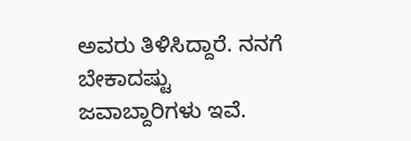ಅವರು ತಿಳಿಸಿದ್ದಾರೆ. ನನಗೆ ಬೇಕಾದಷ್ಟು ಜವಾಬ್ದಾರಿಗಳು ಇವೆ.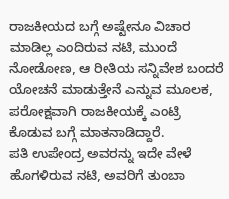ರಾಜಕೀಯದ ಬಗ್ಗೆ ಅಷ್ಟೇನೂ ವಿಚಾರ ಮಾಡಿಲ್ಲ ಎಂದಿರುವ ನಟಿ, ಮುಂದೆ ನೋಡೋಣ, ಆ ರೀತಿಯ ಸನ್ನಿವೇಶ ಬಂದರೆ ಯೋಚನೆ ಮಾಡುತ್ತೇನೆ ಎನ್ನುವ ಮೂಲಕ, ಪರೋಕ್ಷವಾಗಿ ರಾಜಕೀಯಕ್ಕೆ ಎಂಟ್ರಿ ಕೊಡುವ ಬಗ್ಗೆ ಮಾತನಾಡಿದ್ದಾರೆ.
ಪತಿ ಉಪೇಂದ್ರ ಅವರನ್ನು ಇದೇ ವೇಳೆ ಹೊಗಳಿರುವ ನಟಿ, ಅವರಿಗೆ ತುಂಬಾ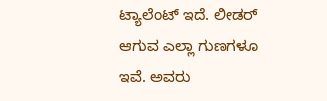ಟ್ಯಾಲೆಂಟ್ ಇದೆ. ಲೀಡರ್ ಆಗುವ ಎಲ್ಲಾ ಗುಣಗಳೂ ಇವೆ. ಅವರು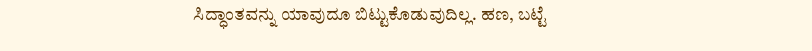ಸಿದ್ಧಾಂತವನ್ನು ಯಾವುದೂ ಬಿಟ್ಟುಕೊಡುವುದಿಲ್ಲ. ಹಣ, ಬಟ್ಟೆ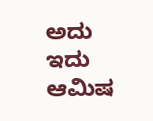ಅದು ಇದು ಆಮಿಷ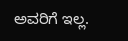ಅವರಿಗೆ ಇಲ್ಲ.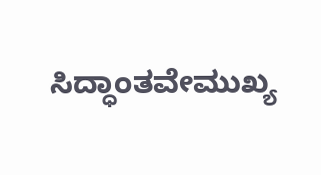ಸಿದ್ಧಾಂತವೇಮುಖ್ಯ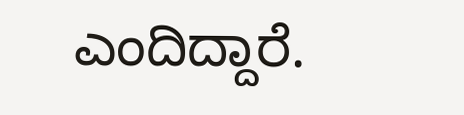ಎಂದಿದ್ದಾರೆ.